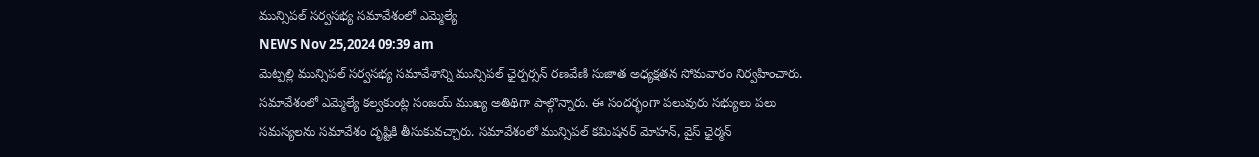మున్సిపల్ సర్వసభ్య సమావేశంలో ఎమ్మెల్యే
NEWS Nov 25,2024 09:39 am
మెట్పల్లి మున్సిపల్ సర్వసభ్య సమావేశాన్ని మున్సిపల్ ఛైర్పర్సన్ రణవేణి సుజాత అధ్యక్షతన సోమవారం నిర్వహించారు. సమావేశంలో ఎమ్మెల్యే కల్వకుంట్ల సంజయ్ ముఖ్య అతిథిగా పాల్గొన్నారు. ఈ సందర్భంగా పలువురు సభ్యులు పలు సమస్యలను సమావేశం దృష్టికి తీసుకువచ్చారు. సమావేశంలో మున్సిపల్ కమిషనర్ మోహన్, వైస్ ఛైర్మన్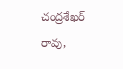చంద్రశేఖర్ రావు,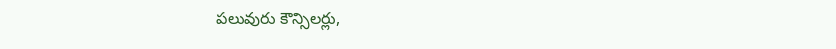పలువురు కౌన్సిలర్లు,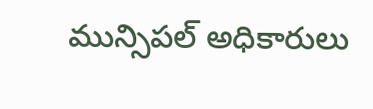మున్సిపల్ అధికారులు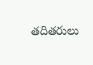తదితరులు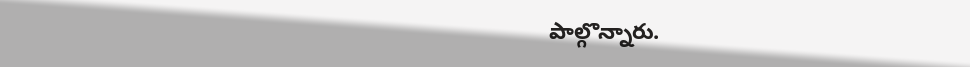పాల్గొన్నారు.